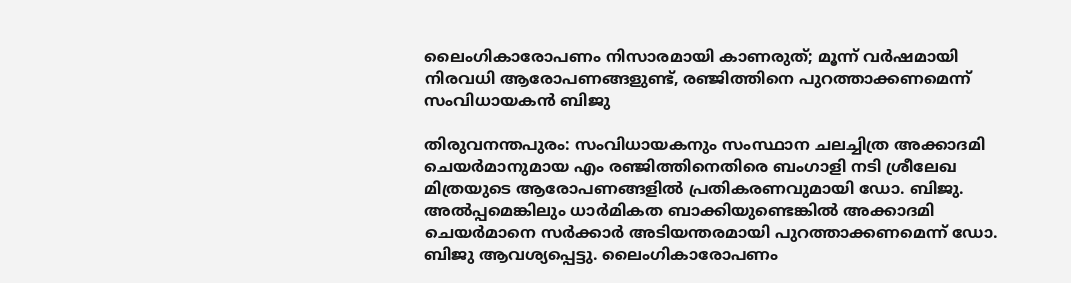ലൈംഗികാരോപണം നിസാരമായി കാണരുത്; മൂന്ന് വര്‍ഷമായി നിരവധി ആരോപണങ്ങളുണ്ട്, രഞ്ജിത്തിനെ പുറത്താക്കണമെന്ന് സംവിധായകന്‍ ബിജു

തിരുവനന്തപുരം: സംവിധായകനും സംസ്ഥാന ചലച്ചിത്ര അക്കാദമി ചെയർമാനുമായ എം രഞ്ജിത്തിനെതിരെ ബംഗാളി നടി ശ്രീലേഖ മിത്രയുടെ ആരോപണങ്ങളിൽ പ്രതികരണവുമായി ഡോ. ബിജു. അൽപ്പമെങ്കിലും ധാർമികത ബാക്കിയുണ്ടെങ്കിൽ അക്കാദമി ചെയർമാനെ സർക്കാർ അടിയന്തരമായി പുറത്താക്കണമെന്ന് ഡോ. ബിജു ആവശ്യപ്പെട്ടു. ലൈംഗികാരോപണം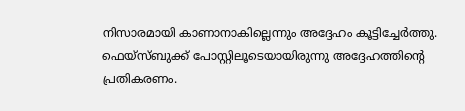നിസാരമായി കാണാനാകില്ലെന്നും അദ്ദേഹം കൂട്ടിച്ചേർത്തു. ഫെയ്സ്ബുക്ക് പോസ്റ്റിലൂടെയായിരുന്നു അദ്ദേഹത്തിൻ്റെ പ്രതികരണം.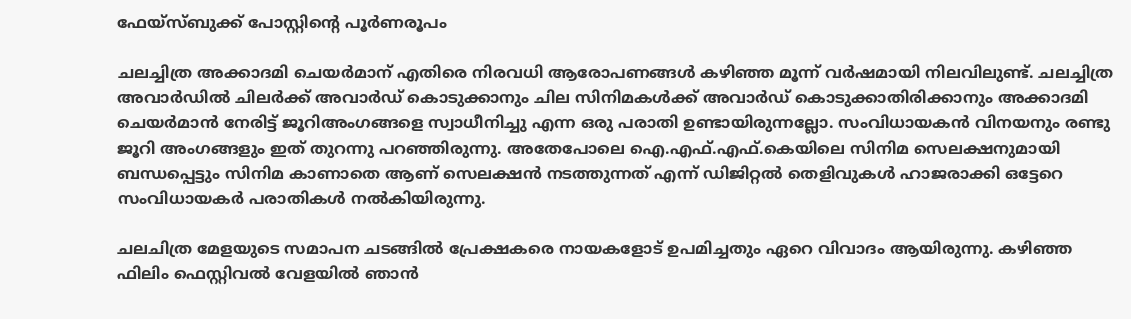ഫേയ്‌സ്ബുക്ക് പോസ്റ്റിന്റെ പൂര്‍ണരൂപം

ചലച്ചിത്ര അക്കാദമി ചെയര്‍മാന് എതിരെ നിരവധി ആരോപണങ്ങള്‍ കഴിഞ്ഞ മൂന്ന് വര്‍ഷമായി നിലവിലുണ്ട്. ചലച്ചിത്ര അവാര്‍ഡില്‍ ചിലര്‍ക്ക് അവാര്‍ഡ് കൊടുക്കാനും ചില സിനിമകള്‍ക്ക് അവാര്‍ഡ് കൊടുക്കാതിരിക്കാനും അക്കാദമി ചെയര്‍മാന്‍ നേരിട്ട് ജൂറിഅംഗങ്ങളെ സ്വാധീനിച്ചു എന്ന ഒരു പരാതി ഉണ്ടായിരുന്നല്ലോ. സംവിധായകന്‍ വിനയനും രണ്ടു ജൂറി അംഗങ്ങളും ഇത് തുറന്നു പറഞ്ഞിരുന്നു. അതേപോലെ ഐ.എഫ്.എഫ്.കെയിലെ സിനിമ സെലക്ഷനുമായി ബന്ധപ്പെട്ടും സിനിമ കാണാതെ ആണ് സെലക്ഷന്‍ നടത്തുന്നത് എന്ന് ഡിജിറ്റല്‍ തെളിവുകള്‍ ഹാജരാക്കി ഒട്ടേറെ സംവിധായകര്‍ പരാതികള്‍ നല്‍കിയിരുന്നു.

ചലചിത്ര മേളയുടെ സമാപന ചടങ്ങില്‍ പ്രേക്ഷകരെ നായകളോട് ഉപമിച്ചതും ഏറെ വിവാദം ആയിരുന്നു. കഴിഞ്ഞ ഫിലിം ഫെസ്റ്റിവല്‍ വേളയില്‍ ഞാന്‍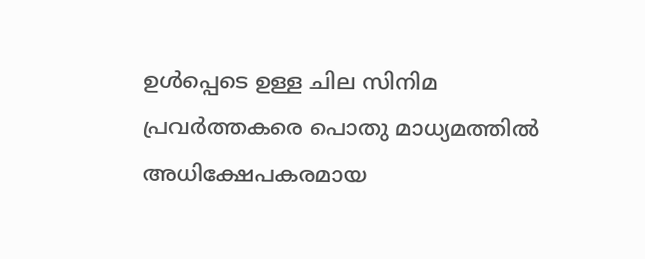ഉള്‍പ്പെടെ ഉള്ള ചില സിനിമ പ്രവര്‍ത്തകരെ പൊതു മാധ്യമത്തില്‍ അധിക്ഷേപകരമായ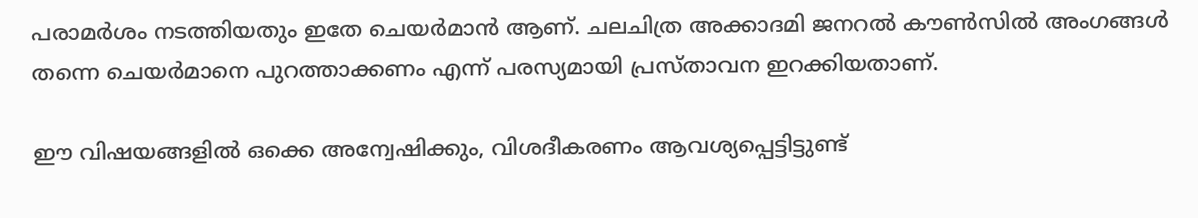പരാമര്‍ശം നടത്തിയതും ഇതേ ചെയര്‍മാന്‍ ആണ്. ചലചിത്ര അക്കാദമി ജനറല്‍ കൗണ്‍സില്‍ അംഗങ്ങള്‍ തന്നെ ചെയര്‍മാനെ പുറത്താക്കണം എന്ന് പരസ്യമായി പ്രസ്താവന ഇറക്കിയതാണ്.

ഈ വിഷയങ്ങളില്‍ ഒക്കെ അന്വേഷിക്കും, വിശദീകരണം ആവശ്യപ്പെട്ടിട്ടുണ്ട്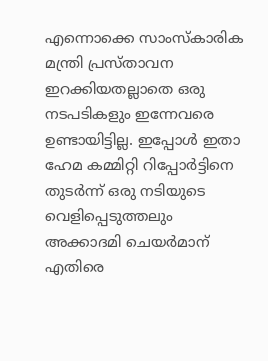എന്നൊക്കെ സാംസ്‌കാരിക മന്ത്രി പ്രസ്താവന ഇറക്കിയതല്ലാതെ ഒരു നടപടികളും ഇന്നേവരെ ഉണ്ടായിട്ടില്ല. ഇപ്പോള്‍ ഇതാ ഹേമ കമ്മിറ്റി റിപ്പോര്‍ട്ടിനെ തുടര്‍ന്ന് ഒരു നടിയുടെ വെളിപ്പെടുത്തലും അക്കാദമി ചെയര്‍മാന് എതിരെ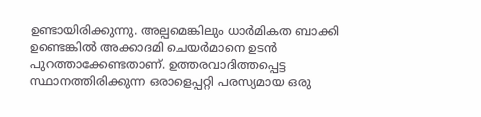ഉണ്ടായിരിക്കുന്നു. അല്പമെങ്കിലും ധാര്‍മികത ബാക്കി ഉണ്ടെങ്കില്‍ അക്കാദമി ചെയര്‍മാനെ ഉടന്‍ പുറത്താക്കേണ്ടതാണ്. ഉത്തരവാദിത്തപ്പെട്ട സ്ഥാനത്തിരിക്കുന്ന ഒരാളെപ്പറ്റി പരസ്യമായ ഒരു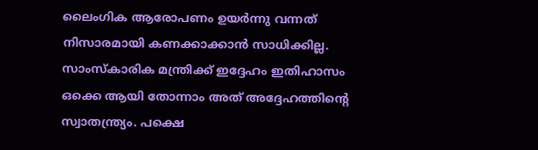ലൈംഗിക ആരോപണം ഉയര്‍ന്നു വന്നത് നിസാരമായി കണക്കാക്കാന്‍ സാധിക്കില്ല. സാംസ്‌കാരിക മന്ത്രിക്ക് ഇദ്ദേഹം ഇതിഹാസം ഒക്കെ ആയി തോന്നാം അത് അദ്ദേഹത്തിന്റെ സ്വാതന്ത്ര്യം. പക്ഷെ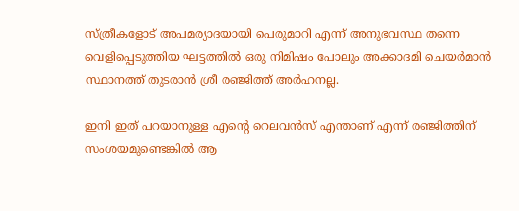സ്ത്രീകളോട് അപമര്യാദയായി പെരുമാറി എന്ന് അനുഭവസ്ഥ തന്നെ വെളിപ്പെടുത്തിയ ഘട്ടത്തില്‍ ഒരു നിമിഷം പോലും അക്കാദമി ചെയര്‍മാന്‍ സ്ഥാനത്ത് തുടരാന്‍ ശ്രീ രഞ്ജിത്ത് അര്‍ഹനല്ല.

ഇനി ഇത് പറയാനുള്ള എന്റെ റെലവന്‍സ് എന്താണ് എന്ന് രഞ്ജിത്തിന് സംശയമുണ്ടെങ്കില്‍ ആ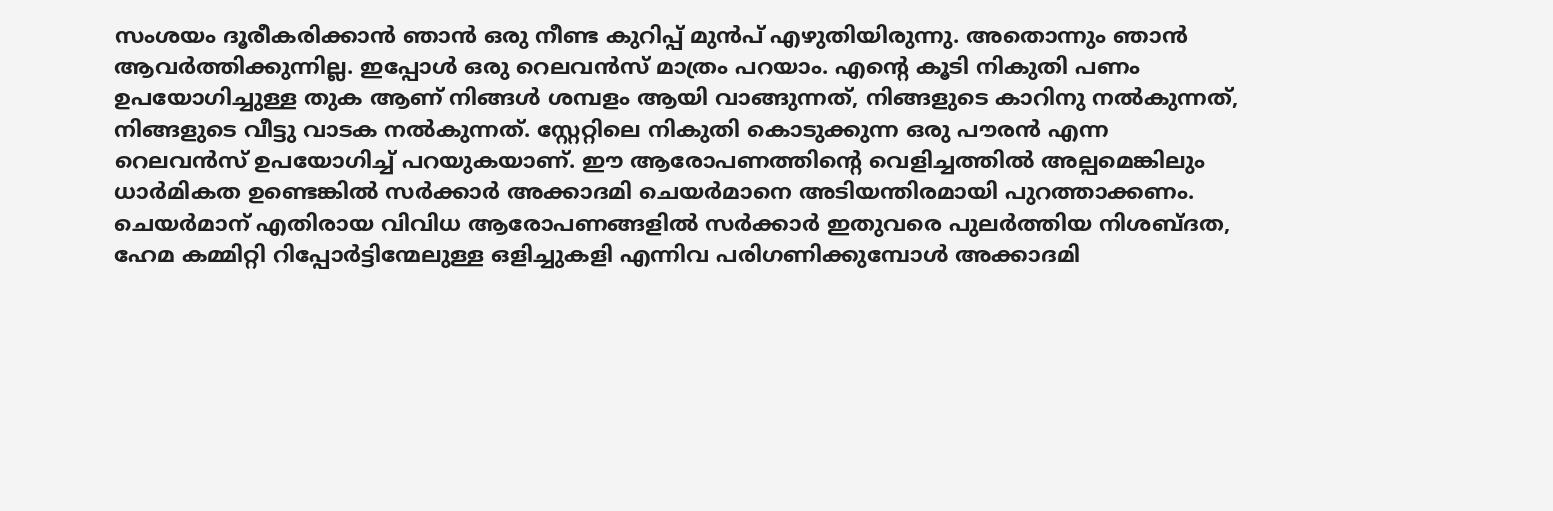സംശയം ദൂരീകരിക്കാന്‍ ഞാന്‍ ഒരു നീണ്ട കുറിപ്പ് മുന്‍പ് എഴുതിയിരുന്നു. അതൊന്നും ഞാന്‍ ആവര്‍ത്തിക്കുന്നില്ല. ഇപ്പോള്‍ ഒരു റെലവന്‍സ് മാത്രം പറയാം. എന്റെ കൂടി നികുതി പണം ഉപയോഗിച്ചുള്ള തുക ആണ് നിങ്ങള്‍ ശമ്പളം ആയി വാങ്ങുന്നത്, നിങ്ങളുടെ കാറിനു നല്‍കുന്നത്, നിങ്ങളുടെ വീട്ടു വാടക നല്‍കുന്നത്. സ്റ്റേറ്റിലെ നികുതി കൊടുക്കുന്ന ഒരു പൗരന്‍ എന്ന റെലവന്‍സ് ഉപയോഗിച്ച് പറയുകയാണ്. ഈ ആരോപണത്തിന്റെ വെളിച്ചത്തില്‍ അല്പമെങ്കിലും ധാര്‍മികത ഉണ്ടെങ്കില്‍ സര്‍ക്കാര്‍ അക്കാദമി ചെയര്‍മാനെ അടിയന്തിരമായി പുറത്താക്കണം. ചെയര്‍മാന് എതിരായ വിവിധ ആരോപണങ്ങളില്‍ സര്‍ക്കാര്‍ ഇതുവരെ പുലര്‍ത്തിയ നിശബ്ദത, ഹേമ കമ്മിറ്റി റിപ്പോര്‍ട്ടിന്മേലുള്ള ഒളിച്ചുകളി എന്നിവ പരിഗണിക്കുമ്പോള്‍ അക്കാദമി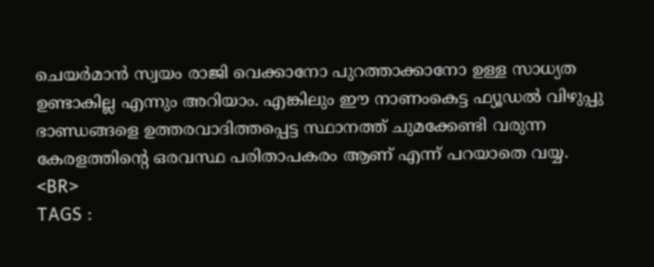ചെയര്‍മാന്‍ സ്വയം രാജി വെക്കാനോ പുറത്താക്കാനോ ഉള്ള സാധ്യത ഉണ്ടാകില്ല എന്നും അറിയാം. എങ്കിലും ഈ നാണംകെട്ട ഫ്യൂഡല്‍ വിഴുപ്പു ഭാണ്ഡങ്ങളെ ഉത്തരവാദിത്തപ്പെട്ട സ്ഥാനത്ത് ചുമക്കേണ്ടി വരുന്ന കേരളത്തിന്റെ ഒരവസ്ഥ പരിതാപകരം ആണ് എന്ന് പറയാതെ വയ്യ.
<BR>
TAGS :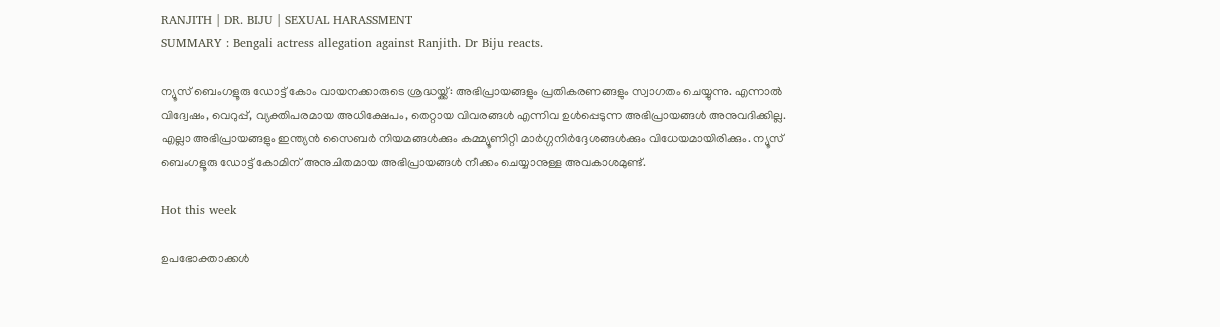RANJITH | DR. BIJU | SEXUAL HARASSMENT
SUMMARY : Bengali actress allegation against Ranjith. Dr Biju reacts.

ന്യൂസ് ബെംഗളൂരു ഡോട്ട് കോം വായനക്കാരുടെ ശ്രദ്ധയ്ക്ക്: അഭിപ്രായങ്ങളും പ്രതികരണങ്ങളും സ്വാഗതം ചെയ്യുന്നു. എന്നാൽ വിദ്വേഷം, വെറുപ്പ്, വ്യക്തിപരമായ അധിക്ഷേപം, തെറ്റായ വിവരങ്ങൾ എന്നിവ ഉൾപ്പെടുന്ന അഭിപ്രായങ്ങൾ അനുവദിക്കില്ല. എല്ലാ അഭിപ്രായങ്ങളും ഇന്ത്യൻ സൈബർ നിയമങ്ങൾക്കും കമ്മ്യൂണിറ്റി മാർഗ്ഗനിർദ്ദേശങ്ങൾക്കും വിധേയമായിരിക്കും. ന്യൂസ് ബെംഗളൂരു ഡോട്ട് കോമിന് അനുചിതമായ അഭിപ്രായങ്ങൾ നീക്കം ചെയ്യാനുള്ള അവകാശമുണ്ട്.

Hot this week

ഉപഭോക്താക്കൾ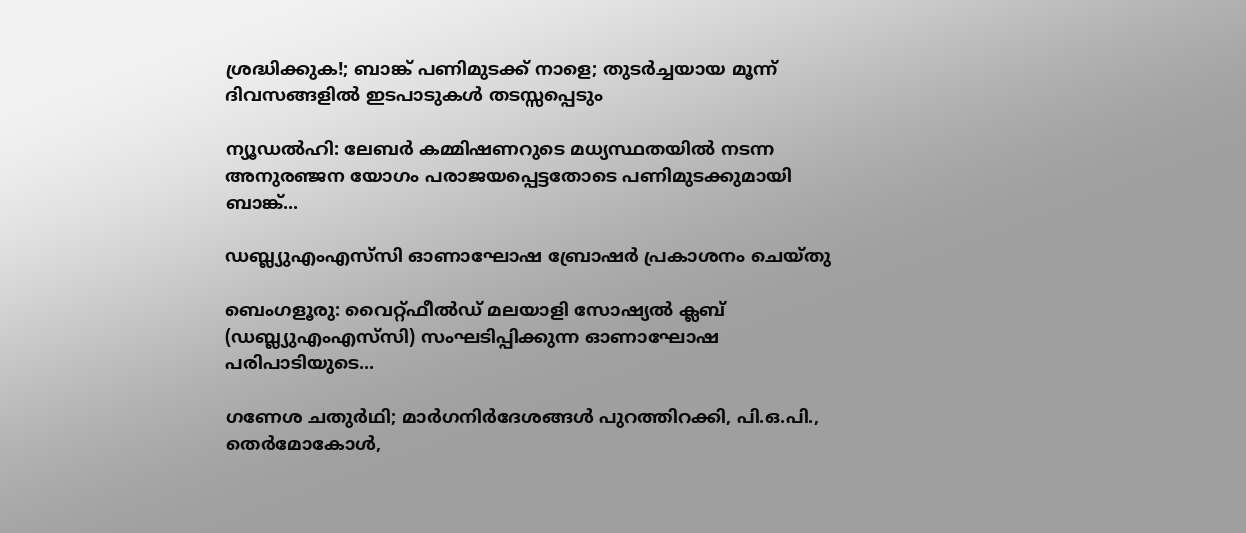ശ്രദ്ധിക്കുക!; ബാങ്ക് പണിമുടക്ക് നാളെ; തുടര്‍ച്ചയായ മൂന്ന് ദിവസങ്ങളില്‍ ഇടപാടുകള്‍ തടസ്സപ്പെടും

ന്യൂഡൽഹി: ലേബര്‍ കമ്മിഷണറുടെ മധ്യസ്ഥതയില്‍ നടന്ന അനുരഞ്ജന യോഗം പരാജയപ്പെട്ടതോടെ പണിമുടക്കുമായി ബാങ്ക്...

ഡബ്ല്യുഎംഎസ്‌സി ഓണാഘോഷ ബ്രോഷർ പ്രകാശനം ചെയ്തു

ബെംഗളൂരു: വൈറ്റ്ഫീൽഡ് മലയാളി സോഷ്യൽ ക്ലബ് (ഡബ്ല്യുഎംഎസ്‌സി) സംഘടിപ്പിക്കുന്ന ഓണാഘോഷ പരിപാടിയുടെ...

ഗണേശ ചതുർഥി; മാർഗനിർദേശങ്ങൾ പുറത്തിറക്കി, പി.ഒ.പി., തെർമോകോൾ,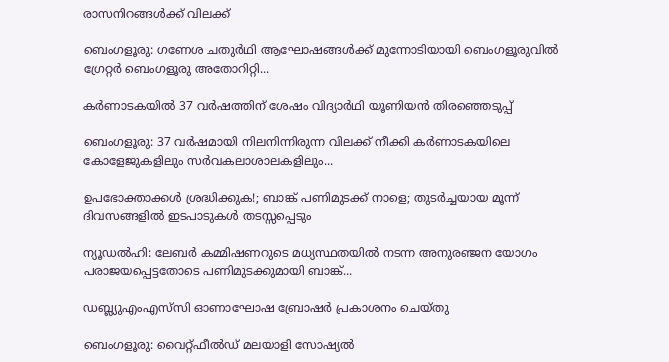രാസനിറങ്ങൾക്ക് വിലക്ക്

ബെംഗളൂരു: ഗണേശ ചതുർഥി ആഘോഷങ്ങൾക്ക് മുന്നോടിയായി ബെംഗളൂരുവിൽ ഗ്രേറ്റർ ബെംഗളൂരു അതോറിറ്റി...

കർണാടകയിൽ 37 വർഷത്തിന് ശേഷം വിദ്യാർഥി യൂണിയൻ തിരഞ്ഞെടുപ്പ്

ബെംഗളൂരു: 37 വർഷമായി നിലനിന്നിരുന്ന വിലക്ക് നീക്കി കർണാടകയിലെ കോളേജുകളിലും സർവകലാശാലകളിലും...

ഉപഭോക്താക്കൾ ശ്രദ്ധിക്കുക!; ബാങ്ക് പണിമുടക്ക് നാളെ; തുടര്‍ച്ചയായ മൂന്ന് ദിവസങ്ങളില്‍ ഇടപാടുകള്‍ തടസ്സപ്പെടും

ന്യൂഡൽഹി: ലേബര്‍ കമ്മിഷണറുടെ മധ്യസ്ഥതയില്‍ നടന്ന അനുരഞ്ജന യോഗം പരാജയപ്പെട്ടതോടെ പണിമുടക്കുമായി ബാങ്ക്...

ഡബ്ല്യുഎംഎസ്‌സി ഓണാഘോഷ ബ്രോഷർ പ്രകാശനം ചെയ്തു

ബെംഗളൂരു: വൈറ്റ്ഫീൽഡ് മലയാളി സോഷ്യൽ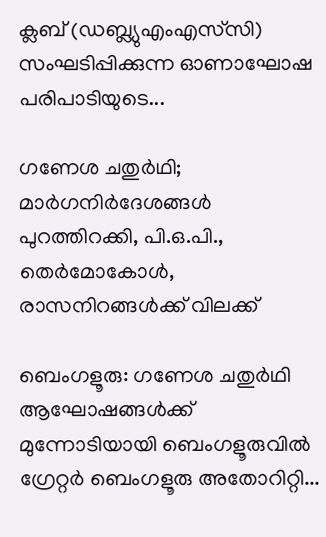ക്ലബ് (ഡബ്ല്യുഎംഎസ്‌സി) സംഘടിപ്പിക്കുന്ന ഓണാഘോഷ പരിപാടിയുടെ...

ഗണേശ ചതുർഥി; മാർഗനിർദേശങ്ങൾ പുറത്തിറക്കി, പി.ഒ.പി., തെർമോകോൾ, രാസനിറങ്ങൾക്ക് വിലക്ക്

ബെംഗളൂരു: ഗണേശ ചതുർഥി ആഘോഷങ്ങൾക്ക് മുന്നോടിയായി ബെംഗളൂരുവിൽ ഗ്രേറ്റർ ബെംഗളൂരു അതോറിറ്റി...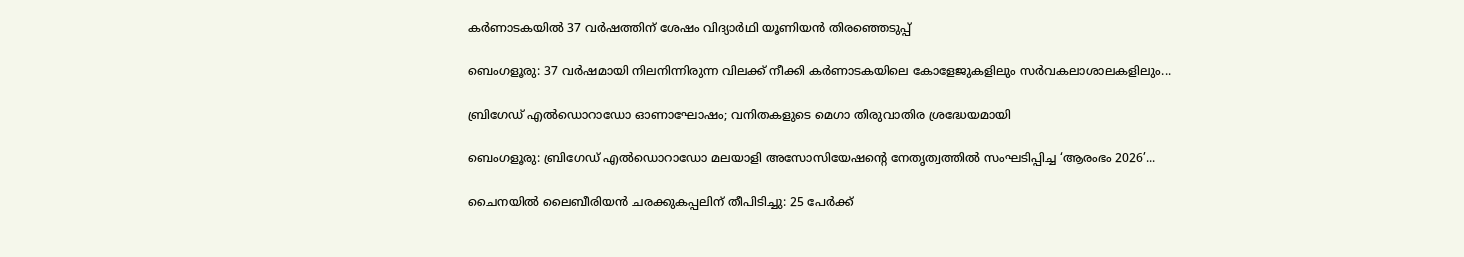കർണാടകയിൽ 37 വർഷത്തിന് ശേഷം വിദ്യാർഥി യൂണിയൻ തിരഞ്ഞെടുപ്പ്

ബെംഗളൂരു: 37 വർഷമായി നിലനിന്നിരുന്ന വിലക്ക് നീക്കി കർണാടകയിലെ കോളേജുകളിലും സർവകലാശാലകളിലും...

ബ്രിഗേഡ് എൽഡൊറാഡോ ഓണാഘോഷം; വനിതകളുടെ മെഗാ തിരുവാതിര ശ്രദ്ധേയമായി

ബെംഗളൂരു: ബ്രിഗേഡ് എൽഡൊറാഡോ മലയാളി അസോസിയേഷന്റെ നേതൃത്വത്തിൽ സംഘടിപ്പിച്ച ‘ആരംഭം 2026’...

ചൈനയില്‍ ലൈബീരിയൻ ചരക്കുകപ്പലിന് തീപിടിച്ചു: 25 പേര്‍ക്ക്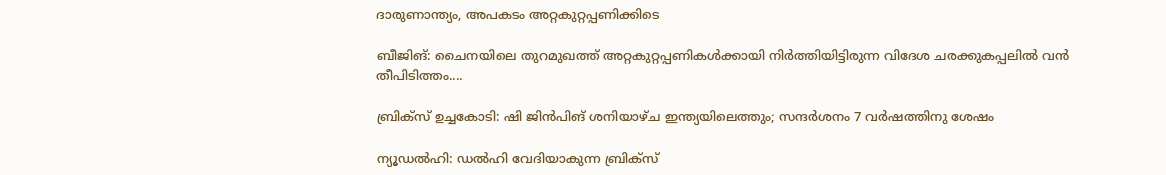ദാരുണാന്ത്യം, അപകടം അറ്റകുറ്റപ്പണിക്കിടെ

ബീജിങ്: ചൈനയിലെ തുറമുഖത്ത് അറ്റകുറ്റപ്പണികള്‍ക്കായി നിര്‍ത്തിയിട്ടിരുന്ന വിദേശ ചരക്കുകപ്പലിൽ വൻ തീപിടിത്തം....

ബ്രിക്‌സ് ഉച്ചകോടി: ഷി ജിൻപിങ് ശനിയാഴ്ച ഇന്ത്യയിലെത്തും; സന്ദർശനം 7 വർഷത്തിനു ശേഷം

ന്യൂഡൽഹി: ഡൽഹി വേദിയാകുന്ന ബ്രിക്സ്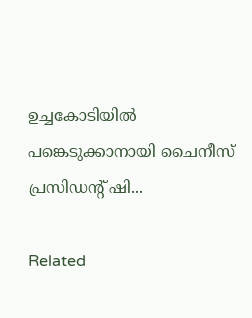ഉച്ചകോടിയിൽ പങ്കെടുക്കാനായി ചൈനീസ് പ്രസിഡന്‍റ് ഷി...

Related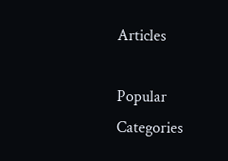Articles

Popular Categories